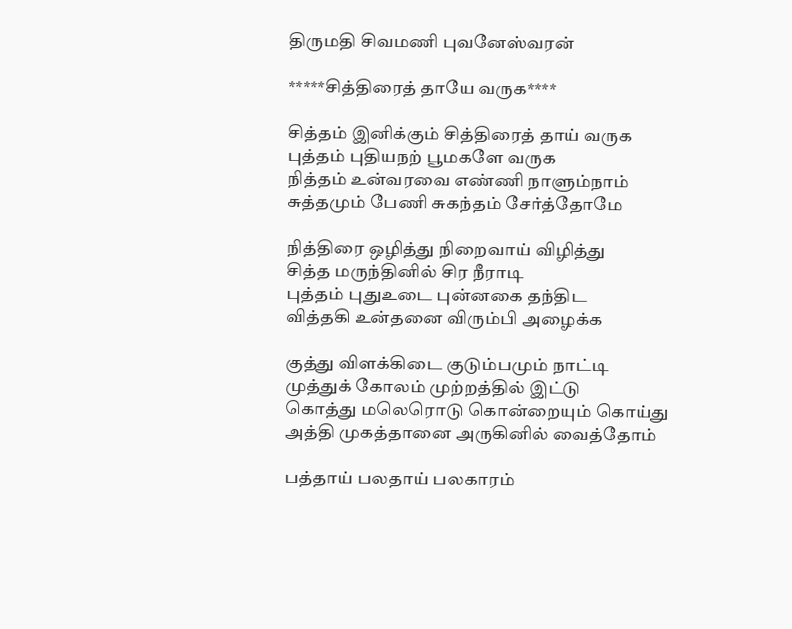திருமதி சிவமணி புவனேஸ்வரன்

*****சித்திரைத் தாயே வருக****

சித்தம் இனிக்கும் சித்திரைத் தாய் வருக
புத்தம் புதியநற் பூமகளே வருக
நித்தம் உன்வரவை எண்ணி நாளும்நாம்
சுத்தமும் பேணி சுகந்தம் சேர்த்தோமே

நித்திரை ஒழித்து நிறைவாய் விழித்து
சித்த மருந்தினில் சிர நீராடி
புத்தம் புதுஉடை புன்னகை தந்திட
வித்தகி உன்தனை விரும்பி அழைக்க

குத்து விளக்கிடை குடும்பமும் நாட்டி
முத்துக் கோலம் முற்றத்தில் இட்டு
கொத்து மலெரொடு கொன்றையும் கொய்து
அத்தி முகத்தானை அருகினில் வைத்தோம்

பத்தாய் பலதாய் பலகாரம்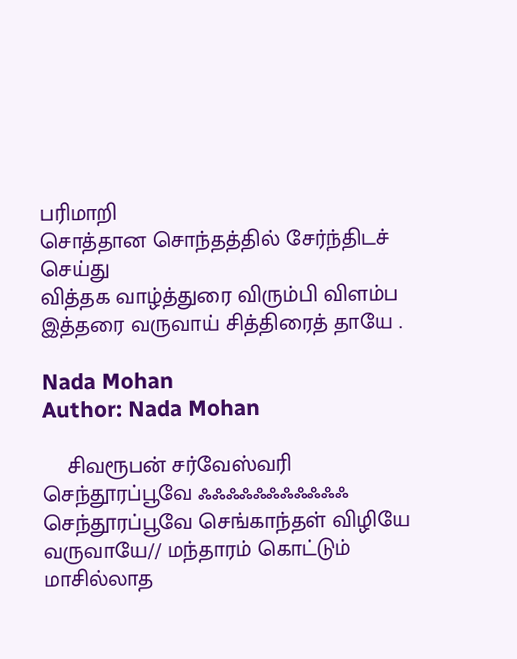பரிமாறி
சொத்தான சொந்தத்தில் சேர்ந்திடச் செய்து
வித்தக வாழ்த்துரை விரும்பி விளம்ப
இத்தரை வருவாய் சித்திரைத் தாயே .

Nada Mohan
Author: Nada Mohan

    சிவரூபன் சர்வேஸ்வரி செந்தூரப்பூவே ஃஃஃஃஃஃஃஃஃஃஃ செந்தூரப்பூவே செங்காந்தள் விழியே வருவாயே// மந்தாரம் கொட்டும் மாசில்லாத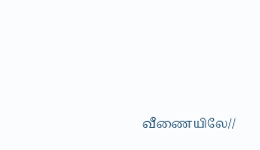வீணையிலே//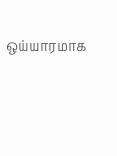ஒய்யாரமாக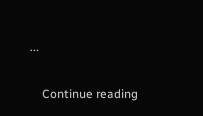...

    Continue reading